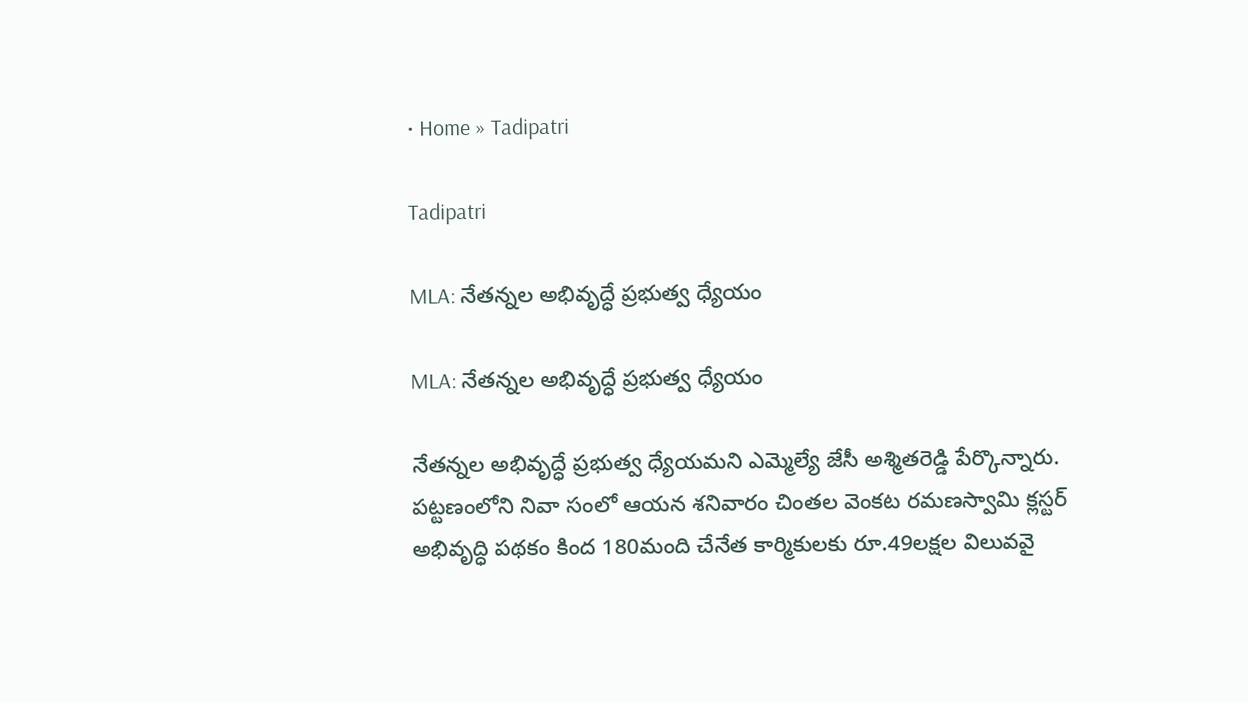• Home » Tadipatri

Tadipatri

MLA: నేతన్నల అభివృద్ధే ప్రభుత్వ ధ్యేయం

MLA: నేతన్నల అభివృద్ధే ప్రభుత్వ ధ్యేయం

నేతన్నల అభివృద్ధే ప్రభుత్వ ధ్యేయమని ఎమ్మెల్యే జేసీ అశ్మితరెడ్డి పేర్కొన్నారు. పట్టణంలోని నివా సంలో ఆయన శనివారం చింతల వెంకట రమణస్వామి క్లస్టర్‌ అభివృద్ధి పథకం కింద 180మంది చేనేత కార్మికులకు రూ.49లక్షల విలువవై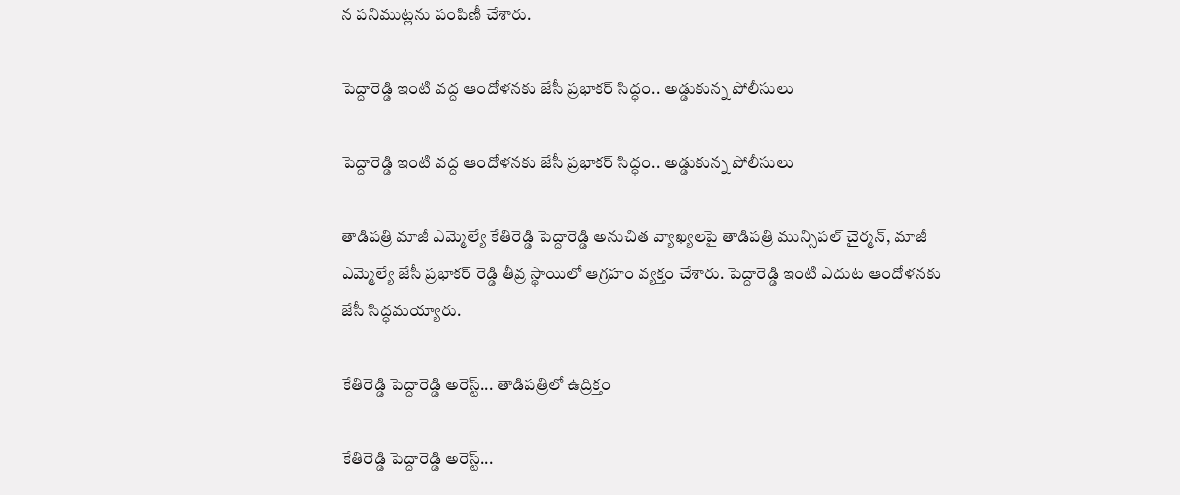న పనిముట్లను పంపిణీ చేశారు.

పెద్దారెడ్డి ఇంటి వద్ద ఆందోళనకు జేసీ ప్రభాకర్ సిద్ధం.. అడ్డుకున్న పోలీసులు

పెద్దారెడ్డి ఇంటి వద్ద ఆందోళనకు జేసీ ప్రభాకర్ సిద్ధం.. అడ్డుకున్న పోలీసులు

తాడిపత్రి మాజీ ఎమ్మెల్యే కేతిరెడ్డి పెద్దారెడ్డి అనుచిత వ్యాఖ్యలపై తాడిపత్రి మున్సిపల్ చైర్మన్, మాజీ ఎమ్మెల్యే జేసీ ప్రభాకర్ రెడ్డి తీవ్ర స్థాయిలో ఆగ్రహం వ్యక్తం చేశారు. పెద్దారెడ్డి ఇంటి ఎదుట ఆందోళనకు జేసీ సిద్ధమయ్యారు.

కేతిరెడ్డి పెద్దారెడ్డి అరెస్ట్... తాడిపత్రిలో ఉద్రిక్తం

కేతిరెడ్డి పెద్దారెడ్డి అరెస్ట్...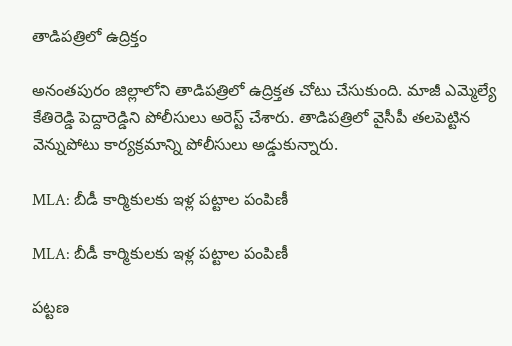తాడిపత్రిలో ఉద్రిక్తం

అనంతపురం జిల్లాలోని తాడిపత్రిలో ఉద్రిక్తత చోటు చేసుకుంది. మాజీ ఎమ్మెల్యే కేతిరెడ్డి పెద్దారెడ్డిని పోలీసులు అరెస్ట్ చేశారు. తాడిపత్రిలో వైసీపీ తలపెట్టిన వెన్నుపోటు కార్యక్రమాన్ని పోలీసులు అడ్డుకున్నారు.

MLA: బీడీ కార్మికులకు ఇళ్ల పట్టాల పంపిణీ

MLA: బీడీ కార్మికులకు ఇళ్ల పట్టాల పంపిణీ

పట్టణ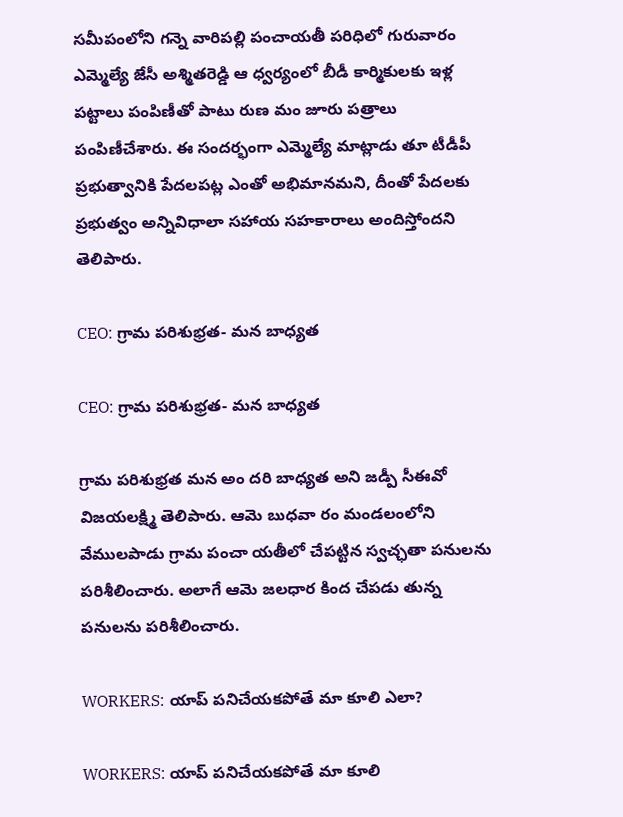సమీపంలోని గన్నె వారిపల్లి పంచాయతీ పరిధిలో గురువారం ఎమ్మెల్యే జేసీ అశ్మితరెడ్డి ఆ ధ్వర్యంలో బీడీ కార్మికులకు ఇళ్ల పట్టాలు పంపిణీతో పాటు రుణ మం జూరు పత్రాలు పంపిణీచేశారు. ఈ సందర్భంగా ఎమ్మెల్యే మాట్లాడు తూ టీడీపీ ప్రభుత్వానికి పేదలపట్ల ఎంతో అభిమానమని, దీంతో పేదలకు ప్రభుత్వం అన్నివిధాలా సహాయ సహకారాలు అందిస్తోందని తెలిపారు.

CEO: గ్రామ పరిశుభ్రత- మన బాధ్యత

CEO: గ్రామ పరిశుభ్రత- మన బాధ్యత

గ్రామ పరిశుభ్రత మన అం దరి బాధ్యత అని జడ్పీ సీఈవో విజయలక్ష్మి తెలిపారు. ఆమె బుధవా రం మండలంలోని వేములపాడు గ్రామ పంచా యతీలో చేపట్టిన స్వచ్ఛతా పనులను పరిశీలించారు. అలాగే ఆమె జలధార కింద చేపడు తున్న పనులను పరిశీలించారు.

WORKERS: యాప్‌ పనిచేయకపోతే మా కూలి ఎలా?

WORKERS: యాప్‌ పనిచేయకపోతే మా కూలి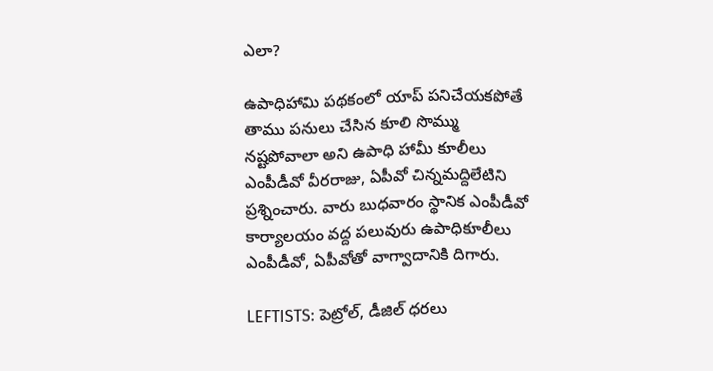ఎలా?

ఉపాధిహామి పథకంలో యాప్‌ పనిచేయకపోతే తాము పనులు చేసిన కూలి సొమ్ము నష్టపోవాలా అని ఉపాధి హామీ కూలీలు ఎంపీడీవో వీరరాజు, ఏపీవో చిన్నమద్దిలేటిని ప్రశ్నించారు. వారు బుధవారం స్థానిక ఎంపీడీవో కార్యాలయం వద్ద పలువురు ఉపాధికూలీలు ఎంపీడీవో, ఏపీవోతో వాగ్వాదానికి దిగారు.

LEFTISTS: పెట్రోల్‌, డీజిల్‌ ధరలు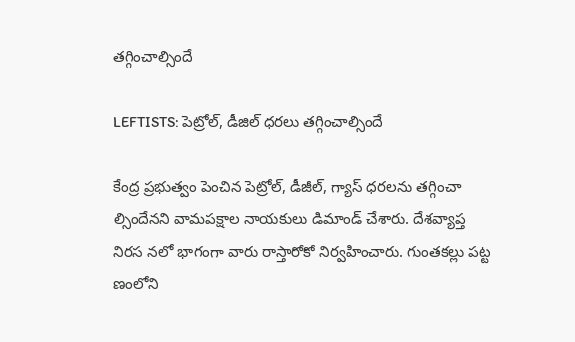తగ్గించాల్సిందే

LEFTISTS: పెట్రోల్‌, డీజిల్‌ ధరలు తగ్గించాల్సిందే

కేంద్ర ప్రభుత్వం పెంచిన పెట్రోల్‌, డీజీల్‌, గ్యాస్‌ ధరలను తగ్గించా ల్సిందేనని వామపక్షాల నాయకులు డిమాండ్‌ చేశారు. దేశవ్యాప్త నిరస నలో భాగంగా వారు రాస్తారోకో నిర్వహించారు. గుంతకల్లు పట్ట ణంలోని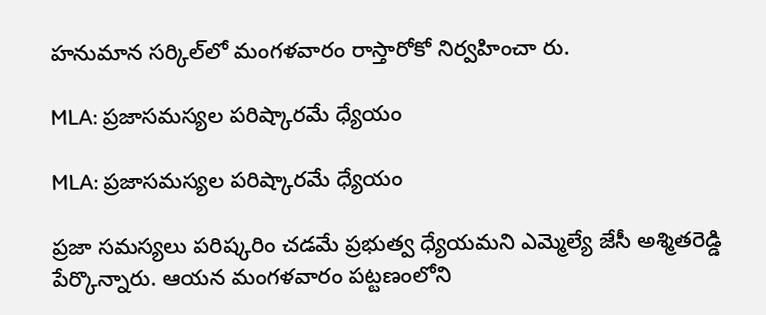హనుమాన సర్కిల్‌లో మంగళవారం రాస్తారోకో నిర్వహించా రు.

MLA: ప్రజాసమస్యల పరిష్కారమే ధ్యేయం

MLA: ప్రజాసమస్యల పరిష్కారమే ధ్యేయం

ప్రజా సమస్యలు పరిష్కరిం చడమే ప్రభుత్వ ధ్యేయమని ఎమ్మెల్యే జేసీ అశ్మితరెడ్డి పేర్కొన్నారు. ఆయన మంగళవారం పట్టణంలోని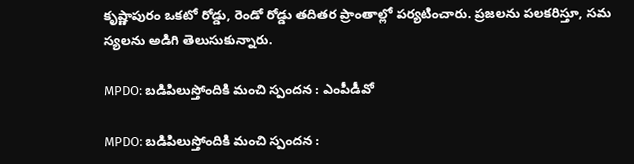కృష్ణాపురం ఒకటో రోడ్డు, రెండో రోడ్డు తదితర ప్రాంతాల్లో పర్యటించారు. ప్రజలను పలకరిస్తూ, సమ స్యలను అడిగి తెలుసుకున్నారు.

MPDO: బడిపిలుస్తోందికి మంచి స్పందన : ఎంపీడీవో

MPDO: బడిపిలుస్తోందికి మంచి స్పందన :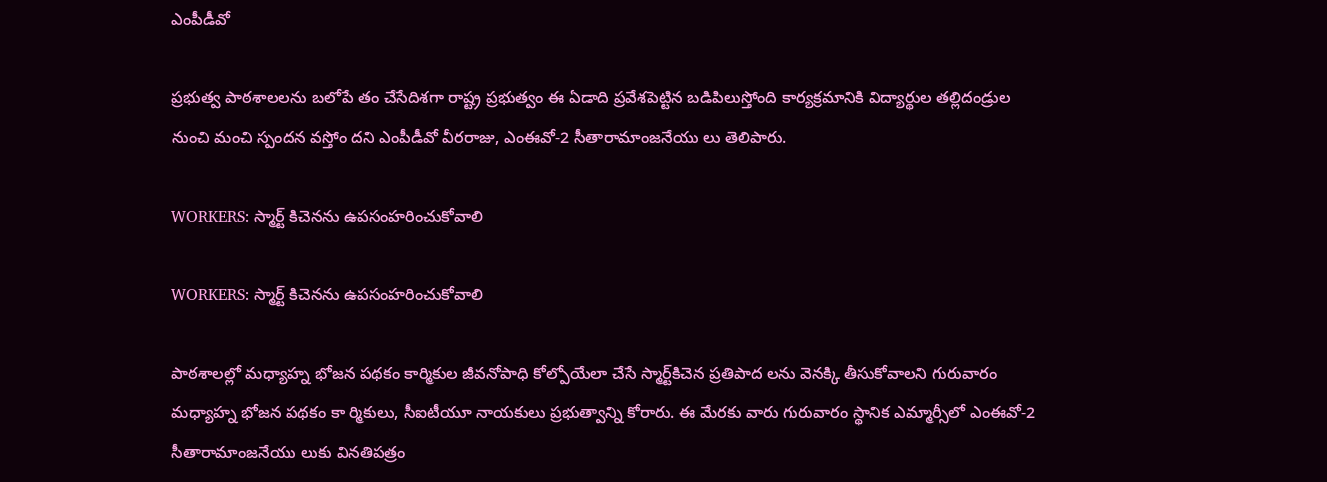ఎంపీడీవో

ప్రభుత్వ పాఠశాలలను బలోపే తం చేసేదిశగా రాష్ట్ర ప్రభుత్వం ఈ ఏడాది ప్రవేశపెట్టిన బడిపిలుస్తోంది కార్యక్రమానికి విద్యార్థుల తల్లిదండ్రుల నుంచి మంచి స్పందన వస్తోం దని ఎంపీడీవో వీరరాజు, ఎంఈవో-2 సీతారామాంజనేయు లు తెలిపారు.

WORKERS: స్మార్ట్‌ కిచెనను ఉపసంహరించుకోవాలి

WORKERS: స్మార్ట్‌ కిచెనను ఉపసంహరించుకోవాలి

పాఠశాలల్లో మధ్యాహ్న భోజన పథకం కార్మికుల జీవనోపాధి కోల్పోయేలా చేసే స్మార్ట్‌కిచెన ప్రతిపాద లను వెనక్కి తీసుకోవాలని గురువారం మధ్యాహ్న భోజన పథకం కా ర్మికులు, సీఐటీయూ నాయకులు ప్రభుత్వాన్ని కోరారు. ఈ మేరకు వారు గురువారం స్థానిక ఎమ్మార్సీలో ఎంఈవో-2 సీతారామాంజనేయు లుకు వినతిపత్రం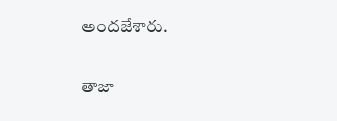అందజేశారు.

తాజా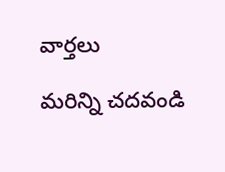వార్తలు

మరిన్ని చదవండి